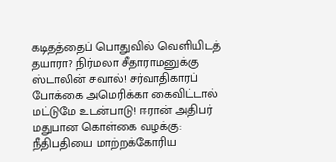கடிதத்தைப் பொதுவில் வெளியிடத் தயாரா? நிர்மலா சீதாராமனுக்கு ஸ்டாலின் சவால்! சர்வாதிகாரப் போக்கை அமெரிக்கா கைவிட்டால் மட்டுமே உடன்பாடு! ஈரான் அதிபர் மதுபான கொள்கை வழக்கு: நீதிபதியை மாற்றக்கோரிய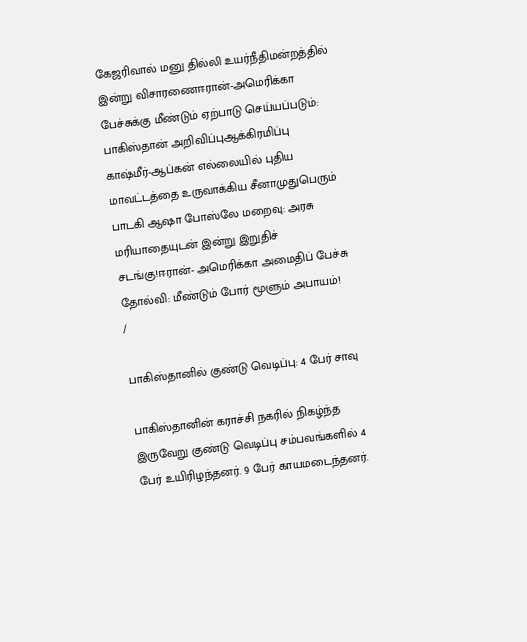கேஜரிவால் மனு தில்லி உயர்நீதிமன்றத்தில் இன்று விசாரணைஈரான்-அமெரிக்கா பேச்சுக்கு மீண்டும் ஏற்பாடு செய்யப்படும்: பாகிஸ்தான் அறிவிப்புஆக்கிரமிப்பு காஷ்மீர்-ஆப்கன் எல்லையில் புதிய மாவட்டத்தை உருவாக்கிய சீனாமுதுபெரும் பாடகி ஆஷா போஸ்லே மறைவு: அரசு மரியாதையுடன் இன்று இறுதிச் சடங்கு!ஈரான்- அமெரிக்கா அமைதிப் பேச்சு தோல்வி: மீண்டும் போர் மூளும் அபாயம்!
/

பாகிஸ்தானில் குண்டு வெடிப்பு: 4 பேர் சாவு

பாகிஸ்தானின் கராச்சி நகரில் நிகழ்ந்த இருவேறு குண்டு வெடிப்பு சம்பவங்களில் 4 பேர் உயிரிழந்தனர். 9 பேர் காயமடைந்தனர்.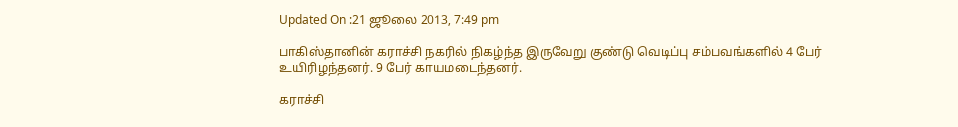Updated On :21 ஜூலை 2013, 7:49 pm

பாகிஸ்தானின் கராச்சி நகரில் நிகழ்ந்த இருவேறு குண்டு வெடிப்பு சம்பவங்களில் 4 பேர் உயிரிழந்தனர். 9 பேர் காயமடைந்தனர்.

கராச்சி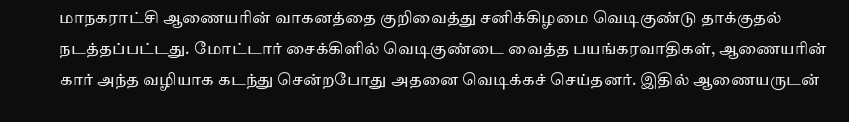மாநகராட்சி ஆணையரின் வாகனத்தை குறிவைத்து சனிக்கிழமை வெடிகுண்டு தாக்குதல் நடத்தப்பட்டது. மோட்டார் சைக்கிளில் வெடிகுண்டை வைத்த பயங்கரவாதிகள், ஆணையரின் கார் அந்த வழியாக கடந்து சென்றபோது அதனை வெடிக்கச் செய்தனர். இதில் ஆணையருடன்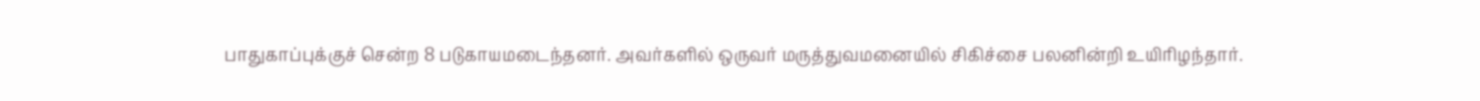பாதுகாப்புக்குச் சென்ற 8 படுகாயமடைந்தனர். அவர்களில் ஒருவர் மருத்துவமனையில் சிகிச்சை பலனின்றி உயிரிழந்தார்.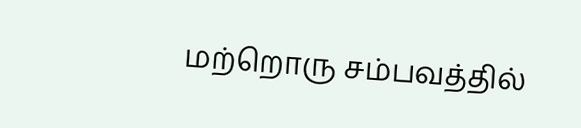மற்றொரு சம்பவத்தில்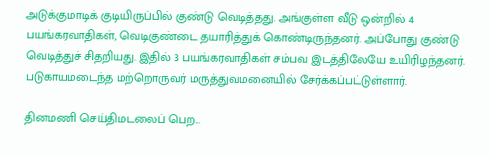அடுக்குமாடிக் குடியிருப்பில் குண்டு வெடித்தது. அங்குள்ள வீடு ஒன்றில் 4 பயங்கரவாதிகள், வெடிகுண்டை தயாரித்துக் கொண்டிருந்தனர். அப்போது குண்டு வெடித்துச் சிதறியது. இதில் 3 பயங்கரவாதிகள் சம்பவ இடத்திலேயே உயிரிழந்தனர். படுகாயமடைந்த மற்றொருவர் மருத்துவமனையில் சேர்க்கப்பட்டுள்ளார்.

தினமணி செய்திமடலைப் பெற...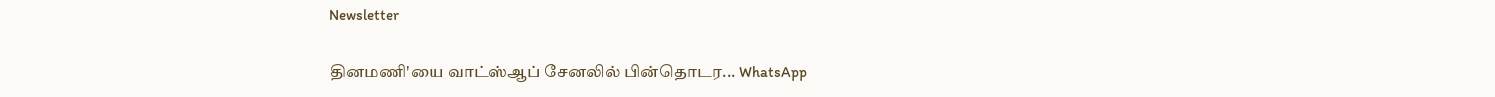Newsletter

தினமணி'யை வாட்ஸ்ஆப் சேனலில் பின்தொடர... WhatsApp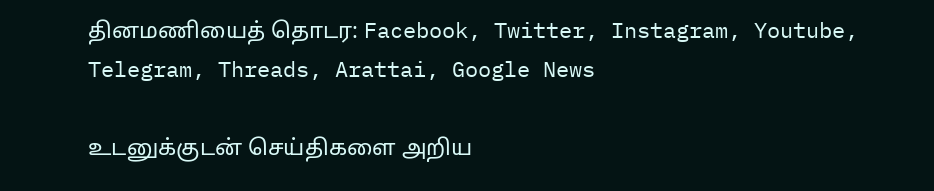தினமணியைத் தொடர: Facebook, Twitter, Instagram, Youtube, Telegram, Threads, Arattai, Google News

உடனுக்குடன் செய்திகளை அறிய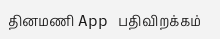தினமணி App பதிவிறக்கம்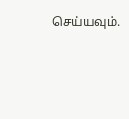செய்யவும்.